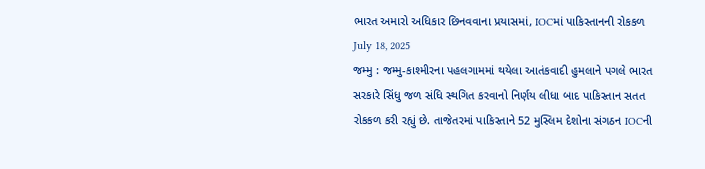ભારત અમારો અધિકાર છિનવવાના પ્રયાસમાં, IOCમાં પાકિસ્તાનની રોકકળ
July 18, 2025
જમ્મુ : જમ્મુ-કાશ્મીરના પહલગામમાં થયેલા આતંકવાદી હુમલાને પગલે ભારત સરકારે સિંધુ જળ સંધિ સ્થગિત કરવાનો નિર્ણય લીધા બાદ પાકિસ્તાન સતત રોકકળ કરી રહ્યું છે. તાજેતરમાં પાકિસ્તાને 52 મુસ્લિમ દેશોના સંગઠન IOCની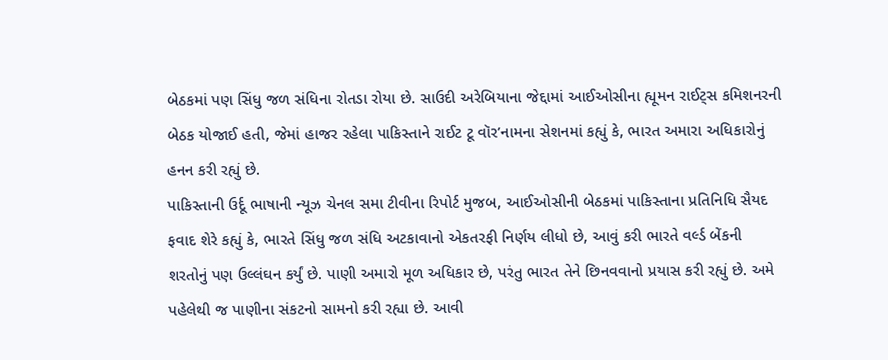બેઠકમાં પણ સિંધુ જળ સંધિના રોતડા રોયા છે. સાઉદી અરેબિયાના જેદ્દામાં આઈઓસીના હ્યૂમન રાઈટ્સ કમિશનરની બેઠક યોજાઈ હતી, જેમાં હાજર રહેલા પાકિસ્તાને રાઈટ ટૂ વૉર’નામના સેશનમાં કહ્યું કે, ભારત અમારા અધિકારોનું હનન કરી રહ્યું છે.
પાકિસ્તાની ઉર્દૂ ભાષાની ન્યૂઝ ચેનલ સમા ટીવીના રિપોર્ટ મુજબ, આઈઓસીની બેઠકમાં પાકિસ્તાના પ્રતિનિધિ સૈયદ ફવાદ શેરે કહ્યું કે, ભારતે સિંધુ જળ સંધિ અટકાવાનો એકતરફી નિર્ણય લીધો છે, આવું કરી ભારતે વર્લ્ડ બેંકની શરતોનું પણ ઉલ્લંઘન કર્યું છે. પાણી અમારો મૂળ અધિકાર છે, પરંતુ ભારત તેને છિનવવાનો પ્રયાસ કરી રહ્યું છે. અમે પહેલેથી જ પાણીના સંકટનો સામનો કરી રહ્યા છે. આવી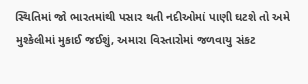સ્થિતિમાં જો ભારતમાંથી પસાર થતી નદીઓમાં પાણી ઘટશે તો અમે મુશ્કેલીમાં મુકાઈ જઈશું, અમારા વિસ્તારોમાં જળવાયુ સંકટ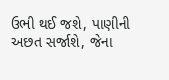ઉભી થઈ જશે, પાણીની અછત સર્જાશે, જેના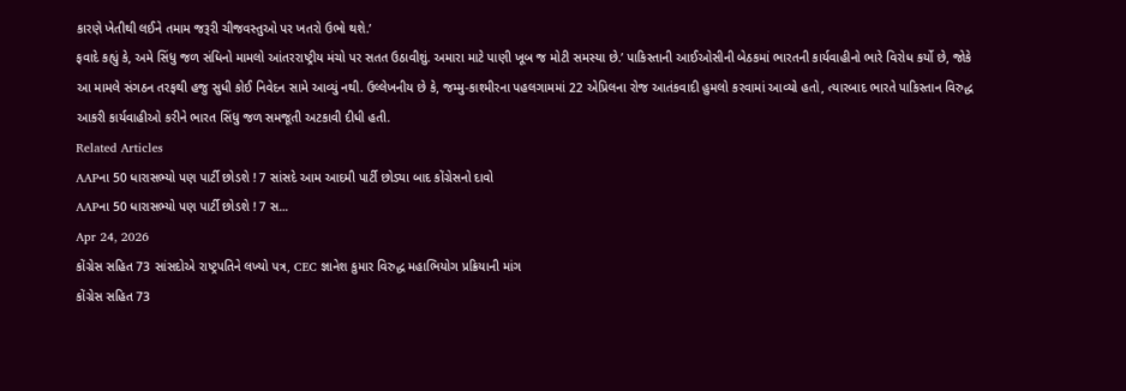કારણે ખેતીથી લઈને તમામ જરૂરી ચીજવસ્તુઓ પર ખતરો ઉભો થશે.’
ફવાદે કહ્યું કે, અમે સિંધુ જળ સંધિનો મામલો આંતરરાષ્ટ્રીય મંચો પર સતત ઉઠાવીશું. અમારા માટે પાણી ખૂબ જ મોટી સમસ્યા છે.’ પાકિસ્તાની આઈઓસીની બેઠકમાં ભારતની કાર્યવાહીનો ભારે વિરોધ કર્યો છે, જોકે આ મામલે સંગઠન તરફથી હજુ સુધી કોઈ નિવેદન સામે આવ્યું નથી. ઉલ્લેખનીય છે કે, જમ્મુ-કાશ્મીરના પહલગામમાં 22 એપ્રિલના રોજ આતંકવાદી હુમલો કરવામાં આવ્યો હતો, ત્યારબાદ ભારતે પાકિસ્તાન વિરુદ્ધ આકરી કાર્યવાહીઓ કરીને ભારત સિંધુ જળ સમજૂતી અટકાવી દીધી હતી.
Related Articles
AAPના 50 ધારાસભ્યો પણ પાર્ટી છોડશે ! 7 સાંસદે આમ આદમી પાર્ટી છોડ્યા બાદ કોંગ્રેસનો દાવો
AAPના 50 ધારાસભ્યો પણ પાર્ટી છોડશે ! 7 સ...
Apr 24, 2026
કોંગ્રેસ સહિત 73 સાંસદોએ રાષ્ટ્રપતિને લખ્યો પત્ર, CEC જ્ઞાનેશ કુમાર વિરુદ્ધ મહાભિયોગ પ્રક્રિયાની માંગ
કોંગ્રેસ સહિત 73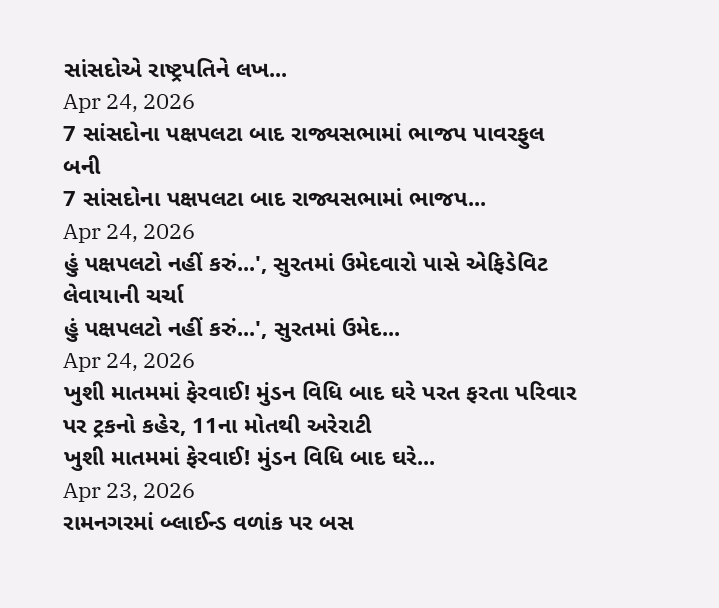સાંસદોએ રાષ્ટ્રપતિને લખ...
Apr 24, 2026
7 સાંસદોના પક્ષપલટા બાદ રાજ્યસભામાં ભાજપ પાવરફુલ બની
7 સાંસદોના પક્ષપલટા બાદ રાજ્યસભામાં ભાજપ...
Apr 24, 2026
હું પક્ષપલટો નહીં કરું...', સુરતમાં ઉમેદવારો પાસે એફિડેવિટ લેવાયાની ચર્ચા
હું પક્ષપલટો નહીં કરું...', સુરતમાં ઉમેદ...
Apr 24, 2026
ખુશી માતમમાં ફેરવાઈ! મુંડન વિધિ બાદ ઘરે પરત ફરતા પરિવાર પર ટ્રકનો કહેર, 11ના મોતથી અરેરાટી
ખુશી માતમમાં ફેરવાઈ! મુંડન વિધિ બાદ ઘરે...
Apr 23, 2026
રામનગરમાં બ્લાઈન્ડ વળાંક પર બસ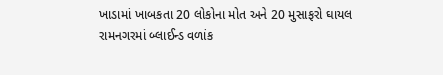ખાડામાં ખાબકતા 20 લોકોના મોત અને 20 મુસાફરો ઘાયલ
રામનગરમાં બ્લાઈન્ડ વળાંક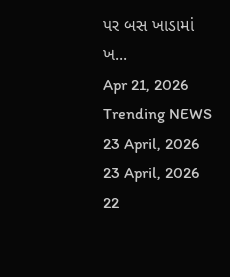પર બસ ખાડામાં ખ...
Apr 21, 2026
Trending NEWS
23 April, 2026
23 April, 2026
22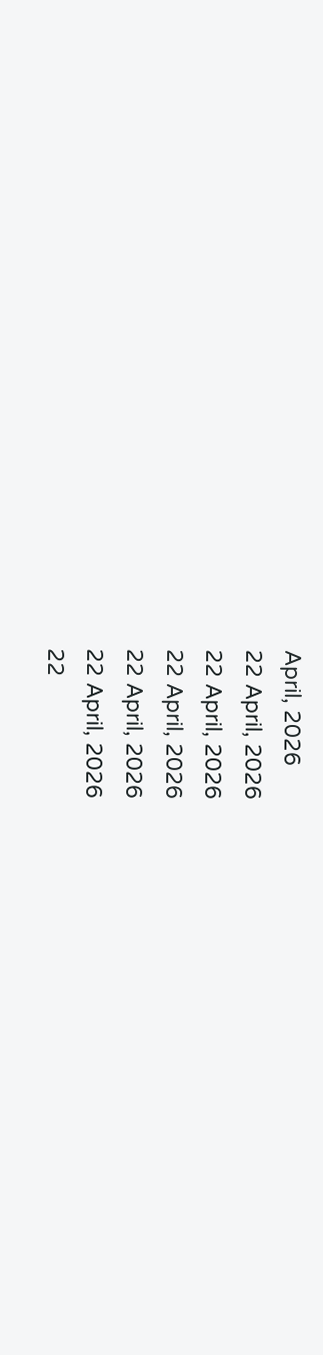April, 2026
22 April, 2026
22 April, 2026
22 April, 2026
22 April, 2026
22 April, 2026
22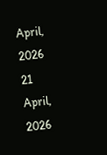April, 2026
21 April, 2026